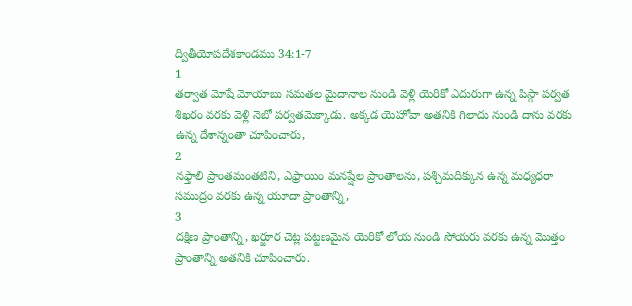ద్వితీయోపదేశకాండము 34:1-7
1
తర్వాత మోషే మోయాబు సమతల మైదానాల నుండి వెళ్లి యెరికో ఎదురుగా ఉన్న పిస్గా పర్వత శిఖరం వరకు వెళ్లి నెబో పర్వతమెక్కాడు. అక్కడ యెహోవా అతనికి గిలాదు నుండి దాను వరకు ఉన్న దేశాన్నంతా చూపించారు,
2
నఫ్తాలి ప్రాంతమంతటిని, ఎఫ్రాయిం మనష్షేల ప్రాంతాలను, పశ్చిమదిక్కున ఉన్న మధ్యధరా సముద్రం వరకు ఉన్న యూదా ప్రాంతాన్ని,
3
దక్షిణ ప్రాంతాన్ని, ఖర్జూర చెట్ల పట్టణమైన యెరికో లోయ నుండి సోయరు వరకు ఉన్న మొత్తం ప్రాంతాన్ని అతనికి చూపించారు.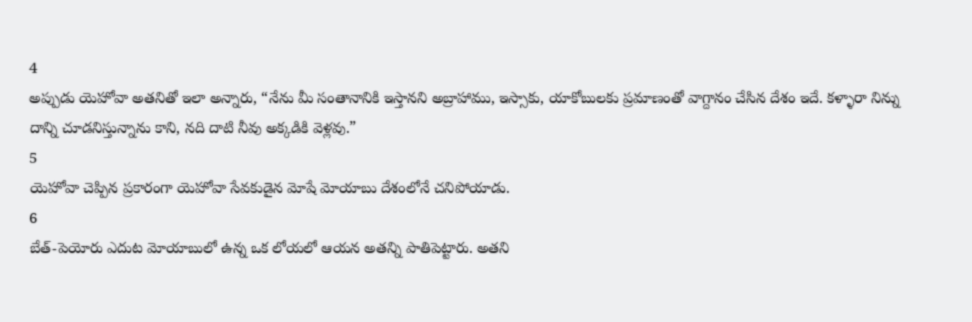4
అప్పుడు యెహోవా అతనితో ఇలా అన్నారు, “నేను మీ సంతానానికి ఇస్తానని అబ్రాహాము, ఇస్సాకు, యాకోబులకు ప్రమాణంతో వాగ్దానం చేసిన దేశం ఇదే. కళ్ళారా నిన్ను దాన్ని చూడనిస్తున్నాను కాని, నది దాటి నీవు అక్కడికి వెళ్లవు.”
5
యెహోవా చెప్పిన ప్రకారంగా యెహోవా సేవకుడైన మోషే మోయాబు దేశంలోనే చనిపోయాడు.
6
బేత్-పెయోరు ఎదుట మోయాబులో ఉన్న ఒక లోయలో ఆయన అతన్ని పాతిపెట్టారు. అతని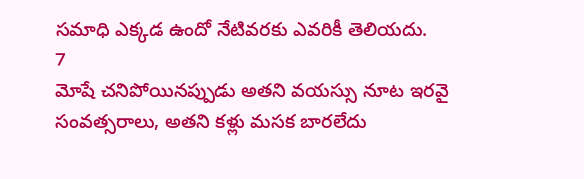సమాధి ఎక్కడ ఉందో నేటివరకు ఎవరికీ తెలియదు.
7
మోషే చనిపోయినప్పుడు అతని వయస్సు నూట ఇరవై సంవత్సరాలు, అతని కళ్లు మసక బారలేదు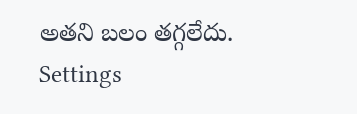అతని బలం తగ్గలేదు.
Settings